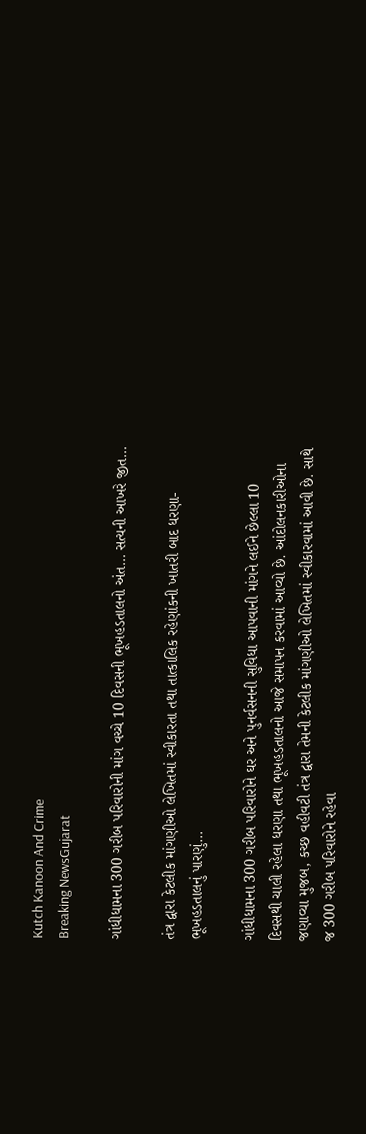Kutch Kanoon And Crime
Breaking NewsGujarat

ગાંધીધામના 300 ગરીબ પરિવારોની માંગ વચ્ચે 10 દિવસની ભૂખહડતાલનો અંત… સત્યની આખરે જીત…

તંત્ર દ્વારા કેટલીક માંગણીઓ લેખિતમાં સ્વીકારતા તથા તાત્કાલિક રહેણાંકની ખાતરી બાદ ધરણા-ભૂખહડતાલનું પારણું…

ગાંધીધામના 300 ગરીબ પરિવારોને ઘર અને પુનર્વસનની સુવિધા આપવાની માંગને લઈને છેલ્લા 10 દિવસથી ચાલી રહેલા ધરણા તથા ભૂખહડતાલનો આજે સમાપન કરવામાં આવ્યો છે. આંદોલનકારીઓના જણાવ્યા મુજબ, કચ્છ વહીવટી તંત્ર દ્વારા તેમની કેટલીક માંગણીઓ લેખિતમાં સ્વીકારવામાં આવી છે. સાથે જ 300 ગરીબ પરિવારોને રહેવા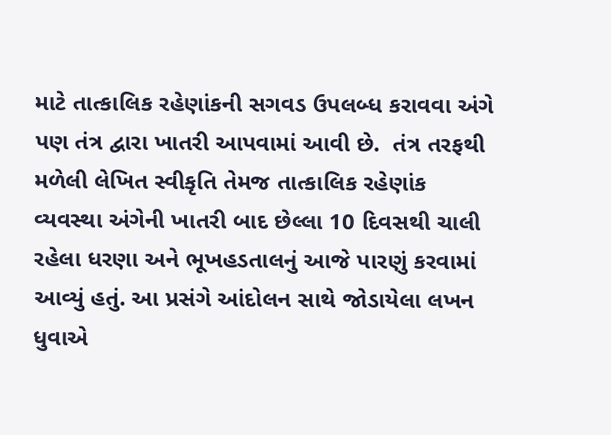માટે તાત્કાલિક રહેણાંકની સગવડ ઉપલબ્ધ કરાવવા અંગે પણ તંત્ર દ્વારા ખાતરી આપવામાં આવી છે.  તંત્ર તરફથી મળેલી લેખિત સ્વીકૃતિ તેમજ તાત્કાલિક રહેણાંક વ્યવસ્થા અંગેની ખાતરી બાદ છેલ્લા 10 દિવસથી ચાલી રહેલા ધરણા અને ભૂખહડતાલનું આજે પારણું કરવામાં આવ્યું હતું. આ પ્રસંગે આંદોલન સાથે જોડાયેલા લખન ધુવાએ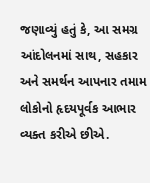જણાવ્યું હતું કે, આ સમગ્ર આંદોલનમાં સાથ, સહકાર અને સમર્થન આપનાર તમામ લોકોનો હૃદયપૂર્વક આભાર વ્યક્ત કરીએ છીએ.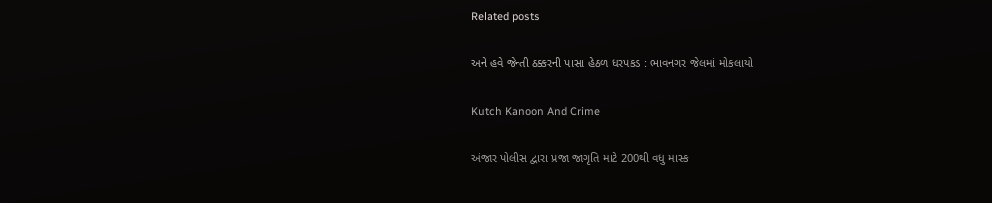Related posts

અને હવે જેન્તી ઠક્કરની પાસા હેઠળ ધરપકડ : ભાવનગર જેલમાં મોકલાયો

Kutch Kanoon And Crime

અંજાર પોલીસ દ્વારા પ્રજા જાગૃતિ માટે 200થી વધુ માસ્ક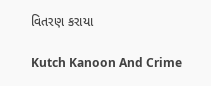વિતરણ કરાયા

Kutch Kanoon And Crime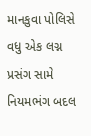માનકુવા પોલિસે વધુ એક લગ્ન પ્રસંગ સામે નિયમભંગ બદલ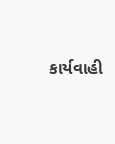કાર્યવાહી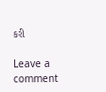કરી

Leave a comment